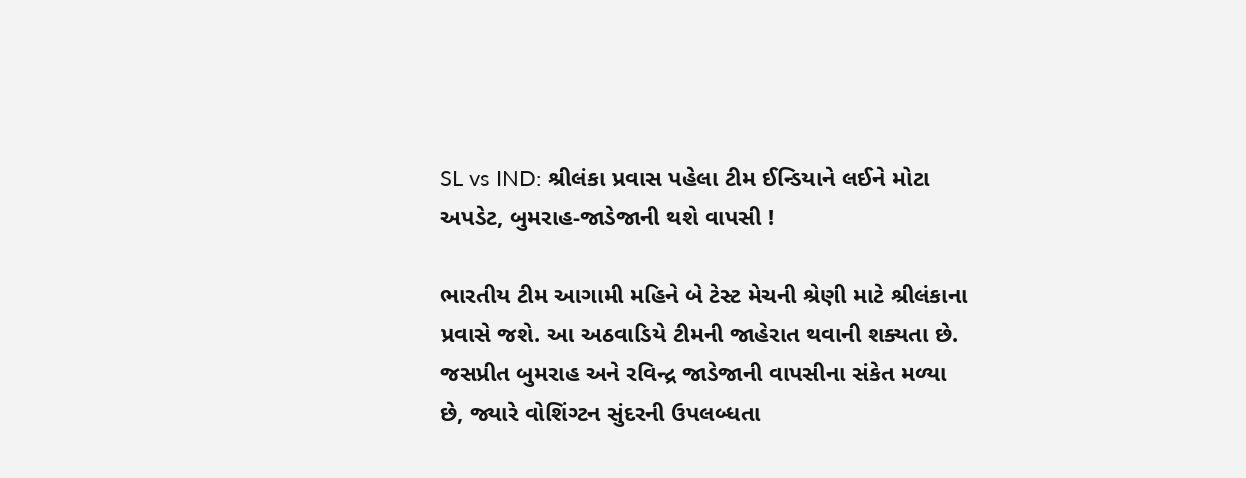SL vs IND: શ્રીલંકા પ્રવાસ પહેલા ટીમ ઈન્ડિયાને લઈને મોટા અપડેટ, બુમરાહ-જાડેજાની થશે વાપસી !

ભારતીય ટીમ આગામી મહિને બે ટેસ્ટ મેચની શ્રેણી માટે શ્રીલંકાના પ્રવાસે જશે. આ અઠવાડિયે ટીમની જાહેરાત થવાની શક્યતા છે. જસપ્રીત બુમરાહ અને રવિન્દ્ર જાડેજાની વાપસીના સંકેત મળ્યા છે, જ્યારે વોશિંગ્ટન સુંદરની ઉપલબ્ધતા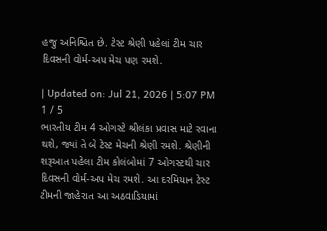હજુ અનિશ્ચિત છે. ટેસ્ટ શ્રેણી પહેલાં ટીમ ચાર દિવસની વોર્મ-અપ મેચ પણ રમશે.

| Updated on: Jul 21, 2026 | 5:07 PM
1 / 5
ભારતીય ટીમ 4 ઓગસ્ટે શ્રીલંકા પ્રવાસ માટે રવાના થશે, જ્યાં તે બે ટેસ્ટ મેચની શ્રેણી રમશે. શ્રેણીની શરૂઆત પહેલા ટીમ કોલંબોમાં 7 ઓગસ્ટથી ચાર દિવસની વોર્મ-અપ મેચ રમશે. આ દરમિયાન ટેસ્ટ ટીમની જાહેરાત આ અઠવાડિયામાં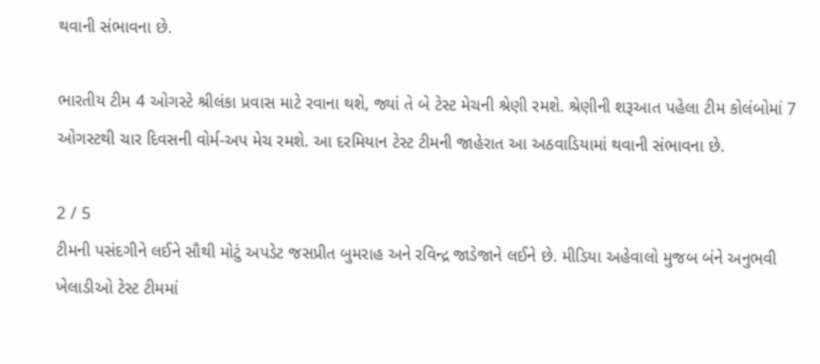થવાની સંભાવના છે.

ભારતીય ટીમ 4 ઓગસ્ટે શ્રીલંકા પ્રવાસ માટે રવાના થશે, જ્યાં તે બે ટેસ્ટ મેચની શ્રેણી રમશે. શ્રેણીની શરૂઆત પહેલા ટીમ કોલંબોમાં 7 ઓગસ્ટથી ચાર દિવસની વોર્મ-અપ મેચ રમશે. આ દરમિયાન ટેસ્ટ ટીમની જાહેરાત આ અઠવાડિયામાં થવાની સંભાવના છે.

2 / 5
ટીમની પસંદગીને લઈને સૌથી મોટું અપડેટ જસપ્રીત બુમરાહ અને રવિન્દ્ર જાડેજાને લઈને છે. મીડિયા અહેવાલો મુજબ બંને અનુભવી ખેલાડીઓ ટેસ્ટ ટીમમાં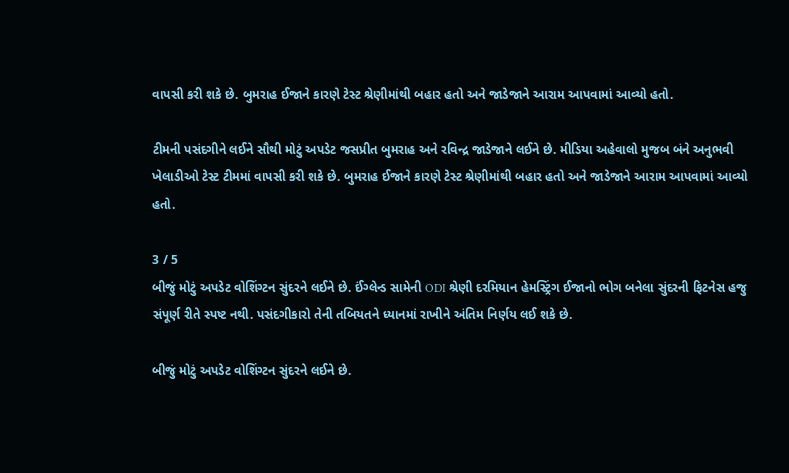વાપસી કરી શકે છે. બુમરાહ ઈજાને કારણે ટેસ્ટ શ્રેણીમાંથી બહાર હતો અને જાડેજાને આરામ આપવામાં આવ્યો હતો.

ટીમની પસંદગીને લઈને સૌથી મોટું અપડેટ જસપ્રીત બુમરાહ અને રવિન્દ્ર જાડેજાને લઈને છે. મીડિયા અહેવાલો મુજબ બંને અનુભવી ખેલાડીઓ ટેસ્ટ ટીમમાં વાપસી કરી શકે છે. બુમરાહ ઈજાને કારણે ટેસ્ટ શ્રેણીમાંથી બહાર હતો અને જાડેજાને આરામ આપવામાં આવ્યો હતો.

3 / 5
બીજું મોટું અપડેટ વોશિંગ્ટન સુંદરને લઈને છે. ઈંગ્લેન્ડ સામેની ODI શ્રેણી દરમિયાન હેમસ્ટ્રિંગ ઈજાનો ભોગ બનેલા સુંદરની ફિટનેસ હજુ સંપૂર્ણ રીતે સ્પષ્ટ નથી. પસંદગીકારો તેની તબિયતને ધ્યાનમાં રાખીને અંતિમ નિર્ણય લઈ શકે છે.

બીજું મોટું અપડેટ વોશિંગ્ટન સુંદરને લઈને છે.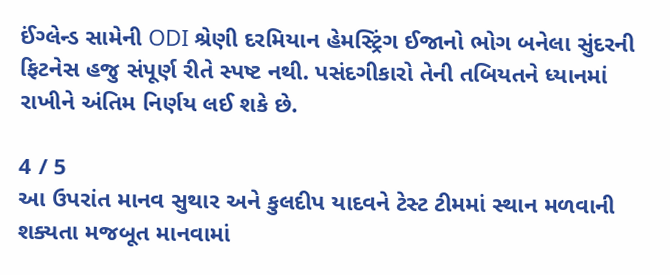ઈંગ્લેન્ડ સામેની ODI શ્રેણી દરમિયાન હેમસ્ટ્રિંગ ઈજાનો ભોગ બનેલા સુંદરની ફિટનેસ હજુ સંપૂર્ણ રીતે સ્પષ્ટ નથી. પસંદગીકારો તેની તબિયતને ધ્યાનમાં રાખીને અંતિમ નિર્ણય લઈ શકે છે.

4 / 5
આ ઉપરાંત માનવ સુથાર અને કુલદીપ યાદવને ટેસ્ટ ટીમમાં સ્થાન મળવાની શક્યતા મજબૂત માનવામાં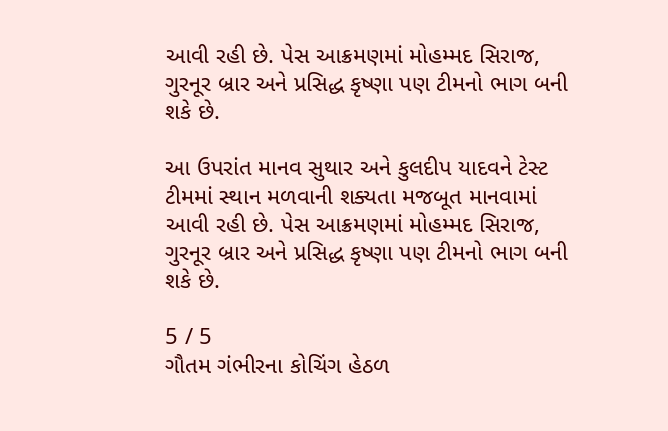આવી રહી છે. પેસ આક્રમણમાં મોહમ્મદ સિરાજ, ગુરનૂર બ્રાર અને પ્રસિદ્ધ કૃષ્ણા પણ ટીમનો ભાગ બની શકે છે.

આ ઉપરાંત માનવ સુથાર અને કુલદીપ યાદવને ટેસ્ટ ટીમમાં સ્થાન મળવાની શક્યતા મજબૂત માનવામાં આવી રહી છે. પેસ આક્રમણમાં મોહમ્મદ સિરાજ, ગુરનૂર બ્રાર અને પ્રસિદ્ધ કૃષ્ણા પણ ટીમનો ભાગ બની શકે છે.

5 / 5
ગૌતમ ગંભીરના કોચિંગ હેઠળ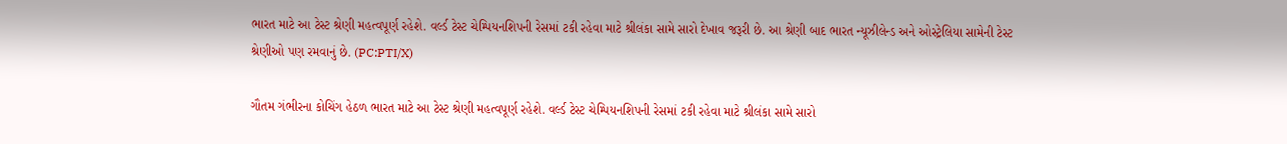ભારત માટે આ ટેસ્ટ શ્રેણી મહત્વપૂર્ણ રહેશે. વર્લ્ડ ટેસ્ટ ચેમ્પિયનશિપની રેસમાં ટકી રહેવા માટે શ્રીલંકા સામે સારો દેખાવ જરૂરી છે. આ શ્રેણી બાદ ભારત ન્યૂઝીલેન્ડ અને ઓસ્ટ્રેલિયા સામેની ટેસ્ટ શ્રેણીઓ પણ રમવાનું છે. (PC:PTI/X)

ગૌતમ ગંભીરના કોચિંગ હેઠળ ભારત માટે આ ટેસ્ટ શ્રેણી મહત્વપૂર્ણ રહેશે. વર્લ્ડ ટેસ્ટ ચેમ્પિયનશિપની રેસમાં ટકી રહેવા માટે શ્રીલંકા સામે સારો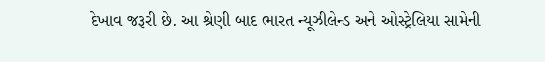દેખાવ જરૂરી છે. આ શ્રેણી બાદ ભારત ન્યૂઝીલેન્ડ અને ઓસ્ટ્રેલિયા સામેની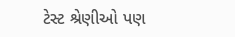ટેસ્ટ શ્રેણીઓ પણ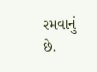રમવાનું છે.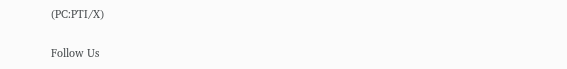(PC:PTI/X)

Follow Us